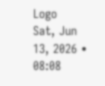Logo
Sat, Jun 13, 2026 • 08:08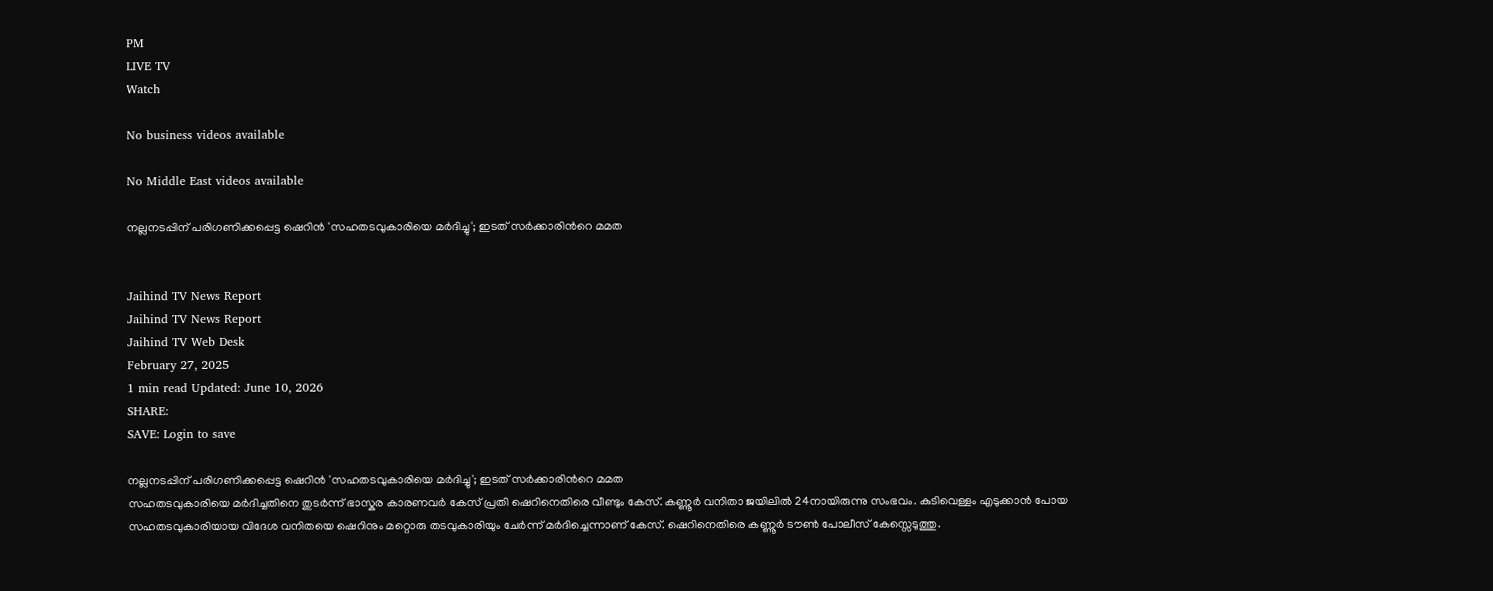PM
LIVE TV
Watch

No business videos available

No Middle East videos available

നല്ലനടപ്പിന് പരിഗണിക്കപ്പെട്ട ഷെറിന്‍ 'സഹതടവുകാരിയെ മര്‍ദിച്ചു'; ഇടത് സര്‍ക്കാരിന്‍റെ മമത


Jaihind TV News Report
Jaihind TV News Report
Jaihind TV Web Desk
February 27, 2025
1 min read Updated: June 10, 2026
SHARE:
SAVE: Login to save

നല്ലനടപ്പിന് പരിഗണിക്കപ്പെട്ട ഷെറിന്‍ 'സഹതടവുകാരിയെ മര്‍ദിച്ചു'; ഇടത് സര്‍ക്കാരിന്‍റെ മമത
സഹതടവുകാരിയെ മർദിച്ചതിനെ തുടർന്ന് ഭാസ്കര കാരണവർ കേസ് പ്രതി ഷെറിനെതിരെ വീണ്ടും കേസ്. കണ്ണൂർ വനിതാ ജയിലിൽ 24നായിരുന്നു സംഭവം. കുടിവെള്ളം എടുക്കാൻ പോയ സഹതടവുകാരിയായ വിദേശ വനിതയെ ഷെറിനും മറ്റൊരു തടവുകാരിയും ചേർന്ന് മർദിച്ചെന്നാണ് കേസ്. ഷെറിനെതിരെ കണ്ണൂർ ടൗൺ പോലീസ് കേസ്സെടുത്തു.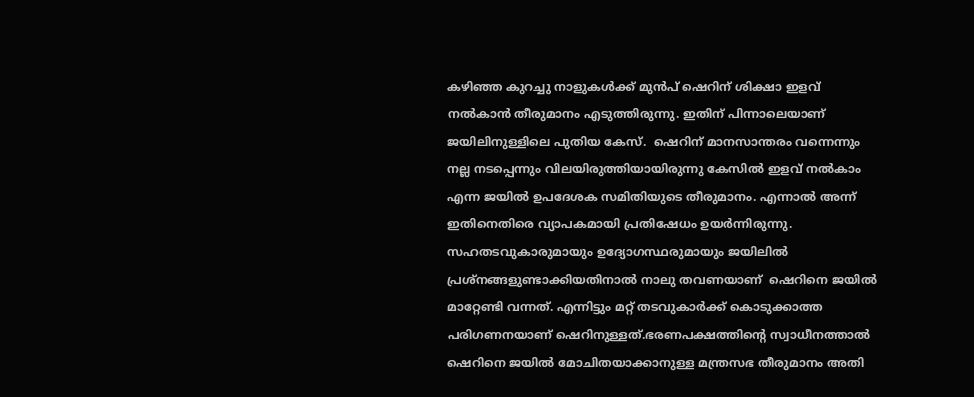കഴിഞ്ഞ കുറച്ചു നാളുകള്‍ക്ക് മുന്‍പ് ഷെറിന് ശിക്ഷാ ഇളവ് നൽകാൻ തീരുമാനം എടുത്തിരുന്നു. ഇതിന് പിന്നാലെയാണ് ജയിലിനുള്ളിലെ പുതിയ കേസ്.  ഷെറിന് മാനസാന്തരം വന്നെന്നും നല്ല നടപ്പെന്നും വിലയിരുത്തിയായിരുന്നു കേസില്‍ ഇളവ് നല്‍കാം എന്ന ജയിൽ ഉപദേശക സമിതിയുടെ തീരുമാനം. എന്നാൽ അന്ന് ഇതിനെതിരെ വ്യാപകമായി പ്രതിഷേധം ഉയർന്നിരുന്നു. സഹതടവുകാരുമായും ഉദ്യോഗസ്ഥരുമായും ജയിലിൽ പ്രശ്നങ്ങളുണ്ടാക്കിയതിനാൽ നാലു തവണയാണ്  ഷെറിനെ ജയിൽ മാറ്റേണ്ടി വന്നത്. എന്നിട്ടും മറ്റ് തടവുകാർക്ക് കൊടുക്കാത്ത പരിഗണനയാണ് ഷെറിനുള്ളത്.ഭരണപക്ഷത്തിന്‍റെ സ്വാധീനത്താല്‍ ഷെറിനെ ജയിൽ മോചിതയാക്കാനുള്ള മന്ത്രസഭ തീരുമാനം അതി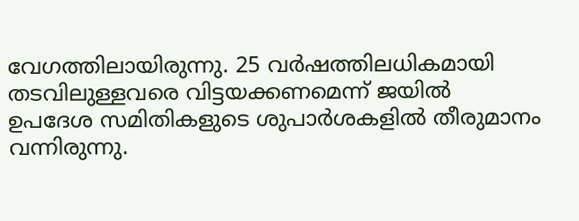വേഗത്തിലായിരുന്നു. 25 വര്‍ഷത്തിലധികമായി തടവിലുള്ളവരെ വിട്ടയക്കണമെന്ന് ജയിൽ ഉപദേശ സമിതികളുടെ ശുപാര്‍ശകളിൽ തീരുമാനം വന്നിരുന്നു.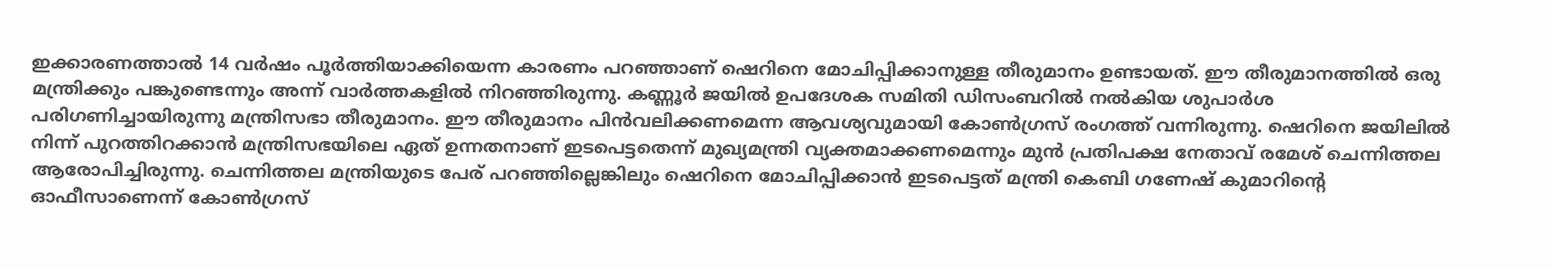ഇക്കാരണത്താല്‍ 14 വര്‍ഷം പൂര്‍ത്തിയാക്കിയെന്ന കാരണം പറ‍‍‍ഞ്ഞാണ് ഷെറിനെ മോചിപ്പിക്കാനുള്ള തീരുമാനം ഉണ്ടായത്. ഈ തീരുമാനത്തില്‍ ഒരു മന്ത്രിക്കും പങ്കുണ്ടെന്നും അന്ന് വാർത്തകളില്‍ നിറഞ്ഞിരുന്നു. കണ്ണൂര്‍ ജയിൽ ഉപദേശക സമിതി ഡിസംബറിൽ നൽകിയ ശുപാര്‍ശ പരിഗണിച്ചായിരുന്നു മന്ത്രിസഭാ തീരുമാനം. ഈ തീരുമാനം പിൻവലിക്കണമെന്ന ആവശ്യവുമായി കോണ്‍ഗ്രസ് രംഗത്ത് വന്നിരുന്നു. ഷെറിനെ ജയിലിൽ നിന്ന് പുറത്തിറക്കാൻ മന്ത്രിസഭയിലെ ഏത് ഉന്നതനാണ് ഇടപെട്ടതെന്ന് മുഖ്യമന്ത്രി വ്യക്തമാക്കണമെന്നും മുന്‍ പ്രതിപക്ഷ നേതാവ് രമേശ് ചെന്നിത്തല ആരോപിച്ചിരുന്നു. ചെന്നിത്തല മന്ത്രിയുടെ പേര് പറഞ്ഞില്ലെങ്കിലും ഷെറിനെ മോചിപ്പിക്കാൻ ഇടപെട്ടത് മന്ത്രി കെബി ഗണേഷ് കുമാറിന്‍റെ ഓഫീസാണെന്ന് കോണ്‍ഗ്രസ്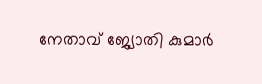നേതാവ് ജ്യോതി കുമാര്‍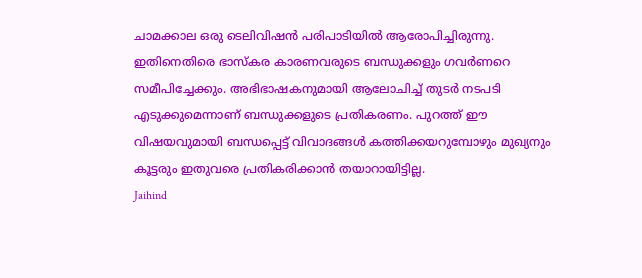ചാമക്കാല ഒരു ടെലിവിഷന്‍ പരിപാടിയില്‍ ആരോപിച്ചിരുന്നു. ഇതിനെതിരെ ഭാസ്കര കാരണവരുടെ ബന്ധുക്കളും ഗവര്‍ണറെ സമീപിച്ചേക്കും. അഭിഭാഷകനുമായി ആലോചിച്ച് തുടര്‍ നടപടി എടുക്കുമെന്നാണ് ബന്ധുക്കളുടെ പ്രതികരണം. പുറത്ത് ഈ വിഷയവുമായി ബന്ധപ്പെട്ട് വിവാദങ്ങള്‍ കത്തിക്കയറുമ്പോഴും മുഖ്യനും കൂട്ടരും ഇതുവരെ പ്രതികരിക്കാന്‍ തയാറായിട്ടില്ല.
Jaihind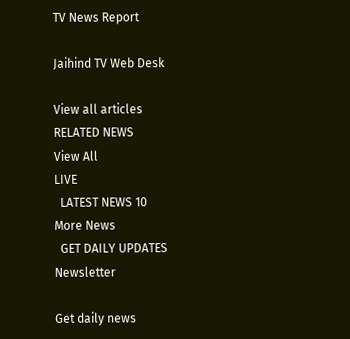TV News Report

Jaihind TV Web Desk

View all articles
RELATED NEWS
View All
LIVE
  LATEST NEWS 10
More News
  GET DAILY UPDATES
Newsletter

Get daily news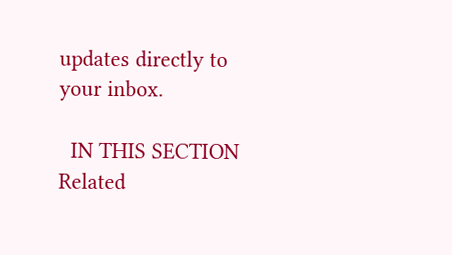updates directly to your inbox.

  IN THIS SECTION
Related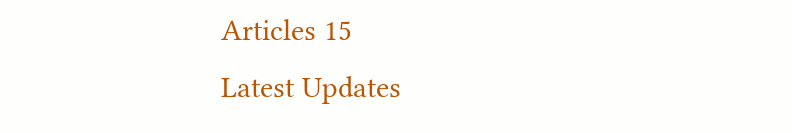Articles 15
Latest Updates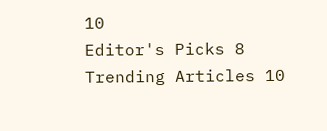10
Editor's Picks 8
Trending Articles 10